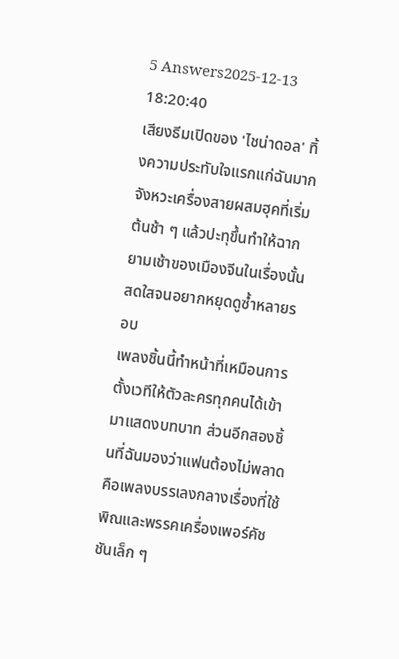5 Answers2025-12-13 18:20:40
เสียงธีมเปิดของ 'ไชน่าดอล' ทิ้งความประทับใจแรกแก่ฉันมาก จังหวะเครื่องสายผสมฮุคที่เริ่มต้นช้า ๆ แล้วปะทุขึ้นทำให้ฉากยามเช้าของเมืองจีนในเรื่องนั้นสดใสจนอยากหยุดดูซ้ำหลายรอบ
เพลงชิ้นนี้ทำหน้าที่เหมือนการตั้งเวทีให้ตัวละครทุกคนได้เข้ามาแสดงบทบาท ส่วนอีกสองชิ้นที่ฉันมองว่าแฟนต้องไม่พลาดคือเพลงบรรเลงกลางเรื่องที่ใช้พิณและพรรคเครื่องเพอร์คัชชันเล็ก ๆ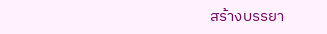สร้างบรรยา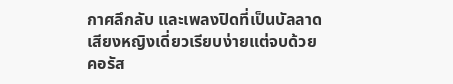กาศลึกลับ และเพลงปิดที่เป็นบัลลาดเสียงหญิงเดี่ยวเรียบง่ายแต่จบด้วยคอรัส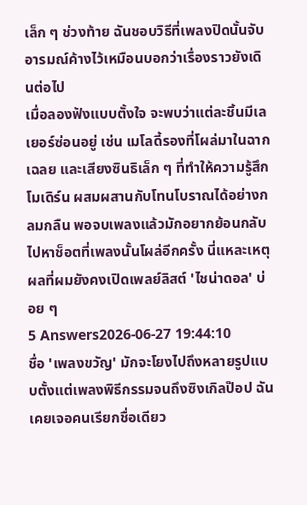เล็ก ๆ ช่วงท้าย ฉันชอบวิธีที่เพลงปิดนั้นจับอารมณ์ค้างไว้เหมือนบอกว่าเรื่องราวยังเดินต่อไป
เมื่อลองฟังแบบตั้งใจ จะพบว่าแต่ละชิ้นมีเลเยอร์ซ่อนอยู่ เช่น เมโลดี้รองที่โผล่มาในฉากเฉลย และเสียงซินธิเล็ก ๆ ที่ทำให้ความรู้สึกโมเดิร์น ผสมผสานกับโทนโบราณได้อย่างกลมกลืน พอจบเพลงแล้วมักอยากย้อนกลับไปหาช็อตที่เพลงนั้นโผล่อีกครั้ง นี่แหละเหตุผลที่ผมยังคงเปิดเพลย์ลิสต์ 'ไชน่าดอล' บ่อย ๆ
5 Answers2026-06-27 19:44:10
ชื่อ 'เพลงขวัญ' มักจะโยงไปถึงหลายรูปแบบตั้งแต่เพลงพิธีกรรมจนถึงซิงเกิลป๊อป ฉันเคยเจอคนเรียกชื่อเดียว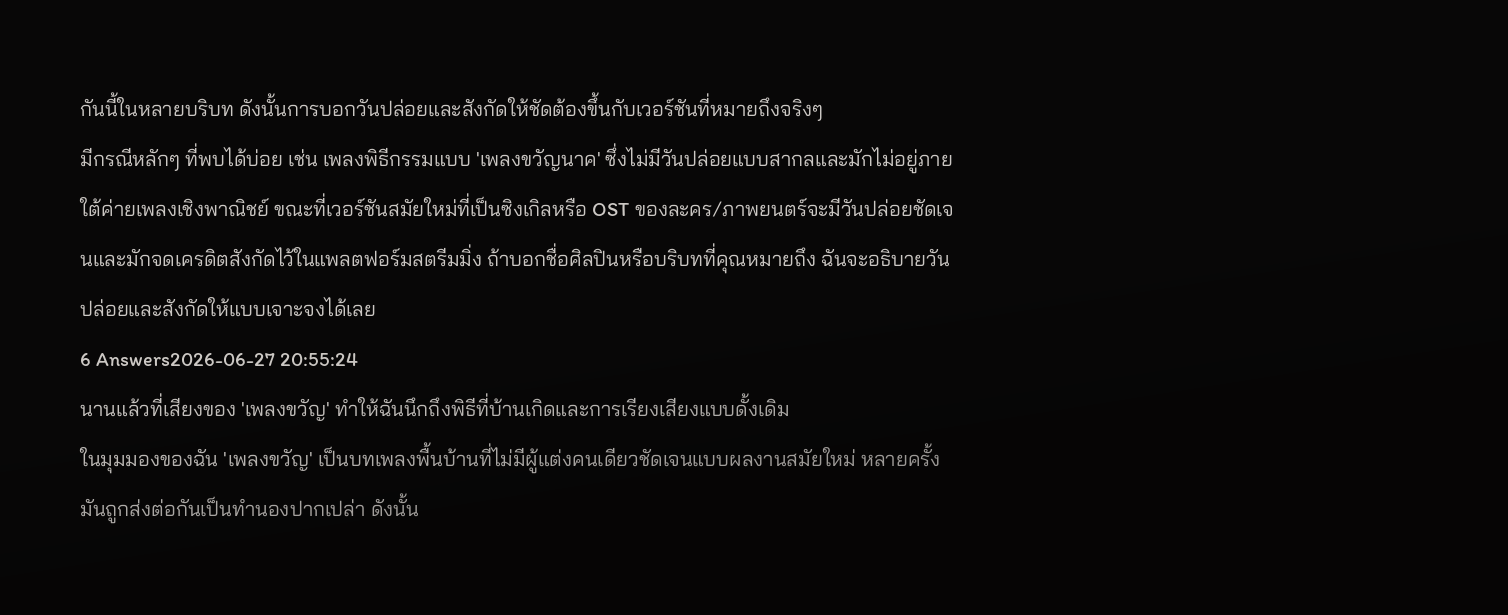กันนี้ในหลายบริบท ดังนั้นการบอกวันปล่อยและสังกัดให้ชัดต้องขึ้นกับเวอร์ชันที่หมายถึงจริงๆ
มีกรณีหลักๆ ที่พบได้บ่อย เช่น เพลงพิธีกรรมแบบ 'เพลงขวัญนาค' ซึ่งไม่มีวันปล่อยแบบสากลและมักไม่อยู่ภายใต้ค่ายเพลงเชิงพาณิชย์ ขณะที่เวอร์ชันสมัยใหม่ที่เป็นซิงเกิลหรือ OST ของละคร/ภาพยนตร์จะมีวันปล่อยชัดเจนและมักจดเครดิตสังกัดไว้ในแพลตฟอร์มสตรีมมิ่ง ถ้าบอกชื่อศิลปินหรือบริบทที่คุณหมายถึง ฉันจะอธิบายวันปล่อยและสังกัดให้แบบเจาะจงได้เลย
6 Answers2026-06-27 20:55:24
นานแล้วที่เสียงของ 'เพลงขวัญ' ทำให้ฉันนึกถึงพิธีที่บ้านเกิดและการเรียงเสียงแบบดั้งเดิม
ในมุมมองของฉัน 'เพลงขวัญ' เป็นบทเพลงพื้นบ้านที่ไม่มีผู้แต่งคนเดียวชัดเจนแบบผลงานสมัยใหม่ หลายครั้งมันถูกส่งต่อกันเป็นทำนองปากเปล่า ดังนั้น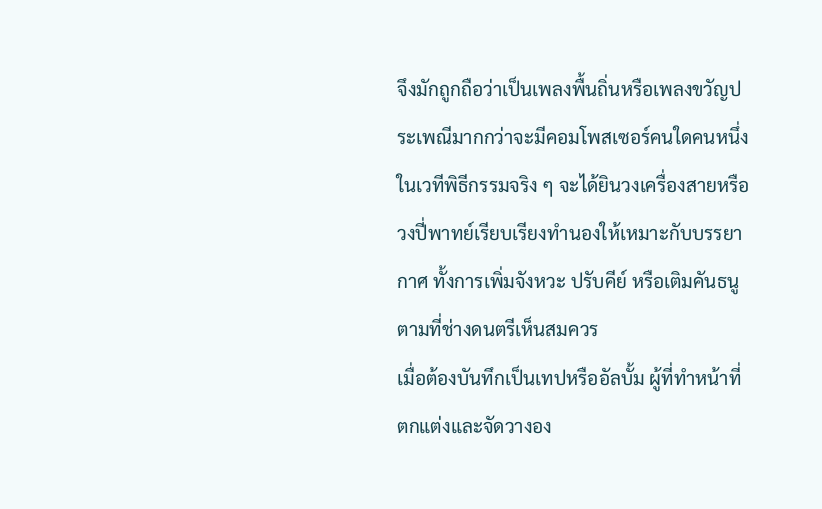จึงมักถูกถือว่าเป็นเพลงพื้นถิ่นหรือเพลงขวัญประเพณีมากกว่าจะมีคอมโพสเซอร์คนใดคนหนึ่ง ในเวทีพิธีกรรมจริง ๆ จะได้ยินวงเครื่องสายหรือวงปี่พาทย์เรียบเรียงทำนองให้เหมาะกับบรรยากาศ ทั้งการเพิ่มจังหวะ ปรับคีย์ หรือเติมคันธนูตามที่ช่างดนตรีเห็นสมควร
เมื่อต้องบันทึกเป็นเทปหรืออัลบั้ม ผู้ที่ทำหน้าที่ตกแต่งและจัดวางอง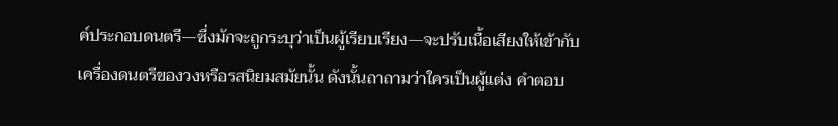ค์ประกอบดนตรี—ซึ่งมักจะถูกระบุว่าเป็นผู้เรียบเรียง—จะปรับเนื้อเสียงให้เข้ากับเครื่องดนตรีของวงหรือรสนิยมสมัยนั้น ดังนั้นถาถามว่าใครเป็นผู้แต่ง คำตอบ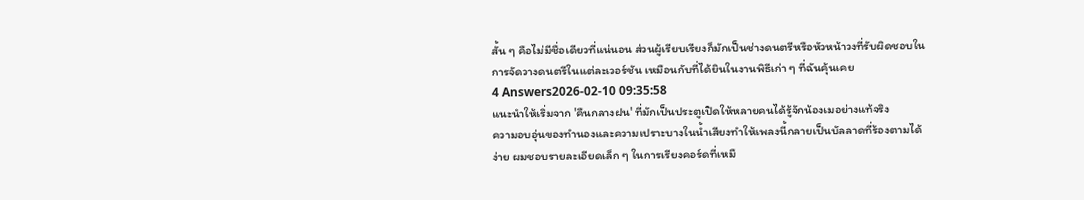สั้น ๆ คือไม่มีชื่อเดียวที่แน่นอน ส่วนผู้เรียบเรียงก็มักเป็นช่างดนตรีหรือหัวหน้าวงที่รับผิดชอบในการจัดวางดนตรีในแต่ละเวอร์ชัน เหมือนกับที่ได้ยินในงานพิธีเก่า ๆ ที่ฉันคุ้นเคย
4 Answers2026-02-10 09:35:58
แนะนำให้เริ่มจาก 'คืนกลางฝน' ที่มักเป็นประตูเปิดให้หลายคนได้รู้จักน้องเมอย่างแท้จริง
ความอบอุ่นของทำนองและความเปราะบางในน้ำเสียงทำให้เพลงนี้กลายเป็นบัลลาดที่ร้องตามได้ง่าย ผมชอบรายละเอียดเล็ก ๆ ในการเรียงคอร์ดที่เหมื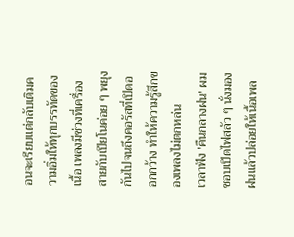อนจะเรียบแต่กลับเติมความอิ่มให้ทุกบรรทัดของเนื้อ เพลงมีช่วงที่เครื่องสายกับเปียโนค่อย ๆ พยุงกันไปจนถึงคอรัสที่เปิดออกกว้าง ทำให้ความรู้สึกของเพลงไม่ตกหล่น
เวลาฟัง 'คืนกลางฝน' ผมชอบเปิดไฟสลัว ๆ นั่งมองฝนแล้วปล่อยให้เนื้อเพล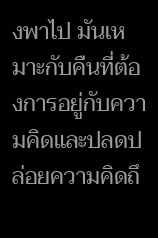งพาไป มันเหมาะกับคืนที่ต้องการอยู่กับความคิดและปลดปล่อยความคิดถึ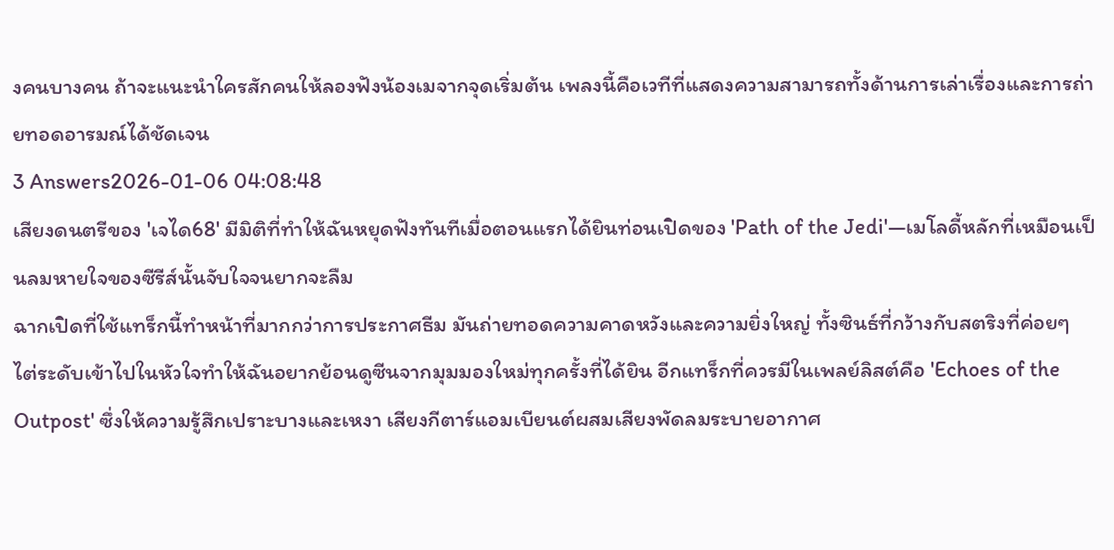งคนบางคน ถ้าจะแนะนำใครสักคนให้ลองฟังน้องเมจากจุดเริ่มต้น เพลงนี้คือเวทีที่แสดงความสามารถทั้งด้านการเล่าเรื่องและการถ่ายทอดอารมณ์ได้ชัดเจน
3 Answers2026-01-06 04:08:48
เสียงดนตรีของ 'เจได68' มีมิติที่ทำให้ฉันหยุดฟังทันทีเมื่อตอนแรกได้ยินท่อนเปิดของ 'Path of the Jedi'—เมโลดี้หลักที่เหมือนเป็นลมหายใจของซีรีส์นั้นจับใจจนยากจะลืม
ฉากเปิดที่ใช้แทร็กนี้ทำหน้าที่มากกว่าการประกาศธีม มันถ่ายทอดความคาดหวังและความยิ่งใหญ่ ทั้งซินธ์ที่กว้างกับสตริงที่ค่อยๆ ไต่ระดับเข้าไปในหัวใจทำให้ฉันอยากย้อนดูซีนจากมุมมองใหม่ทุกครั้งที่ได้ยิน อีกแทร็กที่ควรมีในเพลย์ลิสต์คือ 'Echoes of the Outpost' ซึ่งให้ความรู้สึกเปราะบางและเหงา เสียงกีตาร์แอมเบียนต์ผสมเสียงพัดลมระบายอากาศ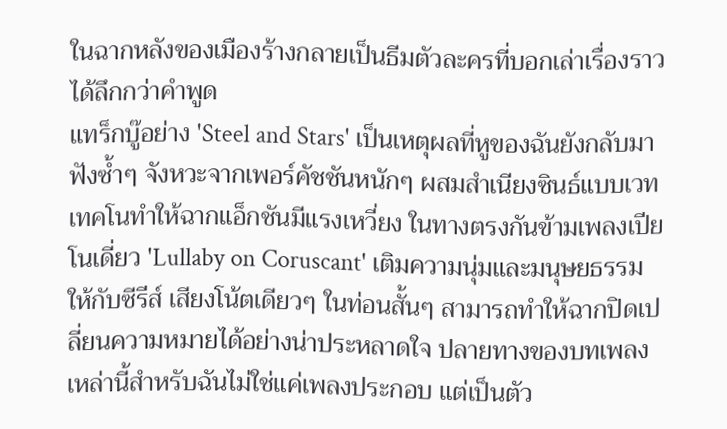ในฉากหลังของเมืองร้างกลายเป็นธีมตัวละครที่บอกเล่าเรื่องราวได้ลึกกว่าคำพูด
แทร็กบู๊อย่าง 'Steel and Stars' เป็นเหตุผลที่หูของฉันยังกลับมาฟังซ้ำๆ จังหวะจากเพอร์คัชชันหนักๆ ผสมสำเนียงซินธ์แบบเวทเทคโนทำให้ฉากแอ็กชันมีแรงเหวี่ยง ในทางตรงกันข้ามเพลงเปียโนเดี่ยว 'Lullaby on Coruscant' เติมความนุ่มและมนุษยธรรมให้กับซีรีส์ เสียงโน้ตเดียวๆ ในท่อนสั้นๆ สามารถทำให้ฉากปิดเปลี่ยนความหมายได้อย่างน่าประหลาดใจ ปลายทางของบทเพลงเหล่านี้สำหรับฉันไม่ใช่แค่เพลงประกอบ แต่เป็นตัว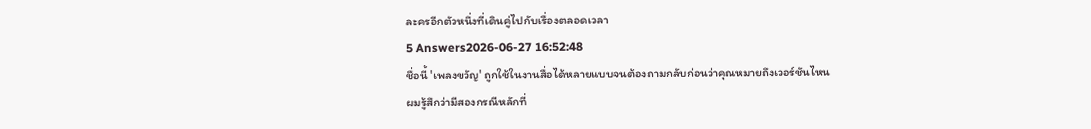ละครอีกตัวหนึ่งที่เดินคู่ไปกับเรื่องตลอดเวลา
5 Answers2026-06-27 16:52:48
ชื่อนี้ 'เพลงขวัญ' ถูกใช้ในงานสื่อได้หลายแบบจนต้องถามกลับก่อนว่าคุณหมายถึงเวอร์ชันไหน
ผมรู้สึกว่ามีสองกรณีหลักที่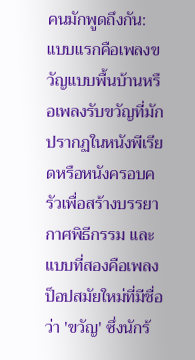คนมักพูดถึงกัน: แบบแรกคือเพลงขวัญแบบพื้นบ้านหรือเพลงรับขวัญที่มักปรากฏในหนังพีเรียดหรือหนังครอบครัวเพื่อสร้างบรรยากาศพิธีกรรม และแบบที่สองคือเพลงป็อปสมัยใหม่ที่มีชื่อว่า 'ขวัญ' ซึ่งนักร้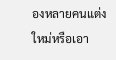องหลายคนแต่งใหม่หรือเอา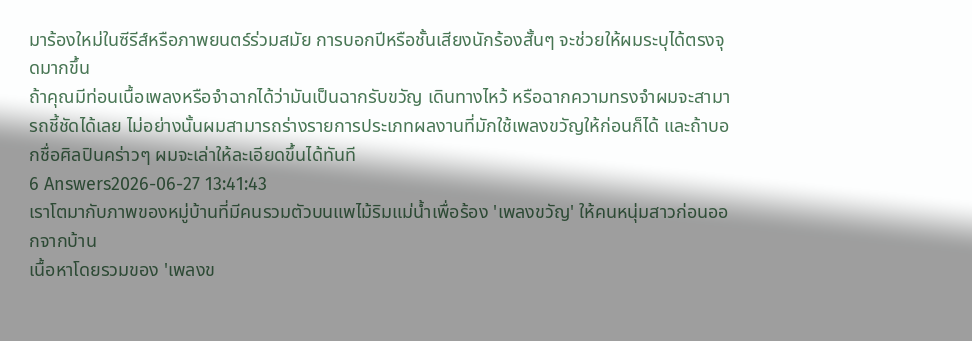มาร้องใหม่ในซีรีส์หรือภาพยนตร์ร่วมสมัย การบอกปีหรือชั้นเสียงนักร้องสั้นๆ จะช่วยให้ผมระบุได้ตรงจุดมากขึ้น
ถ้าคุณมีท่อนเนื้อเพลงหรือจำฉากได้ว่ามันเป็นฉากรับขวัญ เดินทางไหว้ หรือฉากความทรงจำผมจะสามารถชี้ชัดได้เลย ไม่อย่างนั้นผมสามารถร่างรายการประเภทผลงานที่มักใช้เพลงขวัญให้ก่อนก็ได้ และถ้าบอกชื่อศิลปินคร่าวๆ ผมจะเล่าให้ละเอียดขึ้นได้ทันที
6 Answers2026-06-27 13:41:43
เราโตมากับภาพของหมู่บ้านที่มีคนรวมตัวบนแพไม้ริมแม่น้ำเพื่อร้อง 'เพลงขวัญ' ให้คนหนุ่มสาวก่อนออกจากบ้าน
เนื้อหาโดยรวมของ 'เพลงข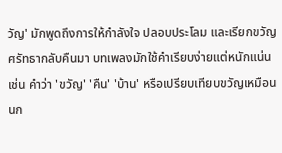วัญ' มักพูดถึงการให้กำลังใจ ปลอบประโลม และเรียกขวัญศรัทธากลับคืนมา บทเพลงมักใช้คำเรียบง่ายแต่หนักแน่น เช่น คำว่า 'ขวัญ' 'คืน' 'บ้าน' หรือเปรียบเทียบขวัญเหมือนนก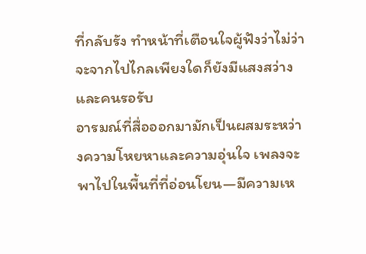ที่กลับรัง ทำหน้าที่เตือนใจผู้ฟังว่าไม่ว่าจะจากไปไกลเพียงใดก็ยังมีแสงสว่างและคนรอรับ
อารมณ์ที่สื่อออกมามักเป็นผสมระหว่างความโหยหาและความอุ่นใจ เพลงจะพาไปในพื้นที่ที่อ่อนโยน—มีความเห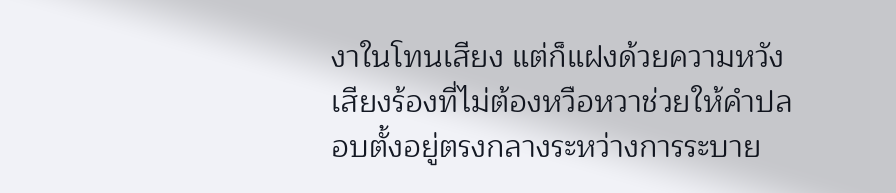งาในโทนเสียง แต่ก็แฝงด้วยความหวัง เสียงร้องที่ไม่ต้องหวือหวาช่วยให้คำปลอบตั้งอยู่ตรงกลางระหว่างการระบาย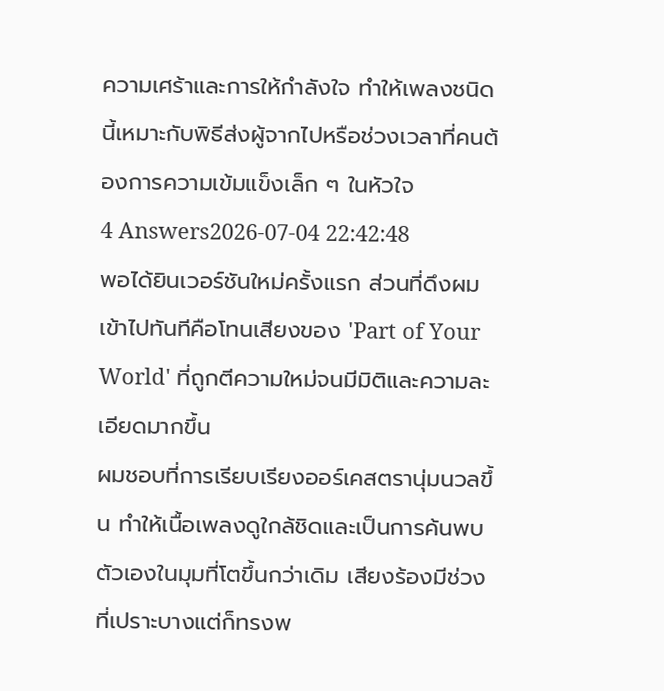ความเศร้าและการให้กำลังใจ ทำให้เพลงชนิดนี้เหมาะกับพิธีส่งผู้จากไปหรือช่วงเวลาที่คนต้องการความเข้มแข็งเล็ก ๆ ในหัวใจ
4 Answers2026-07-04 22:42:48
พอได้ยินเวอร์ชันใหม่ครั้งแรก ส่วนที่ดึงผมเข้าไปทันทีคือโทนเสียงของ 'Part of Your World' ที่ถูกตีความใหม่จนมีมิติและความละเอียดมากขึ้น
ผมชอบที่การเรียบเรียงออร์เคสตรานุ่มนวลขึ้น ทำให้เนื้อเพลงดูใกล้ชิดและเป็นการค้นพบตัวเองในมุมที่โตขึ้นกว่าเดิม เสียงร้องมีช่วงที่เปราะบางแต่ก็ทรงพ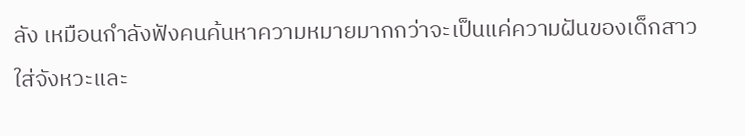ลัง เหมือนกำลังฟังคนค้นหาความหมายมากกว่าจะเป็นแค่ความฝันของเด็กสาว ใส่จังหวะและ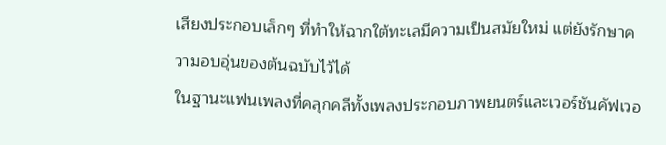เสียงประกอบเล็กๆ ที่ทำให้ฉากใต้ทะเลมีความเป็นสมัยใหม่ แต่ยังรักษาความอบอุ่นของต้นฉบับไว้ได้
ในฐานะแฟนเพลงที่คลุกคลีทั้งเพลงประกอบภาพยนตร์และเวอร์ชันคัฟเวอ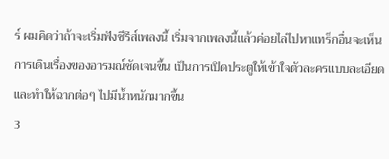ร์ ผมคิดว่าถ้าจะเริ่มฟังซีรีส์เพลงนี้ เริ่มจากเพลงนี้แล้วค่อยไล่ไปหาแทร็กอื่นจะเห็นการเดินเรื่องของอารมณ์ชัดเจนขึ้น เป็นการเปิดประตูให้เข้าใจตัวละครแบบละเอียดและทำให้ฉากต่อๆ ไปมีน้ำหนักมากขึ้น
3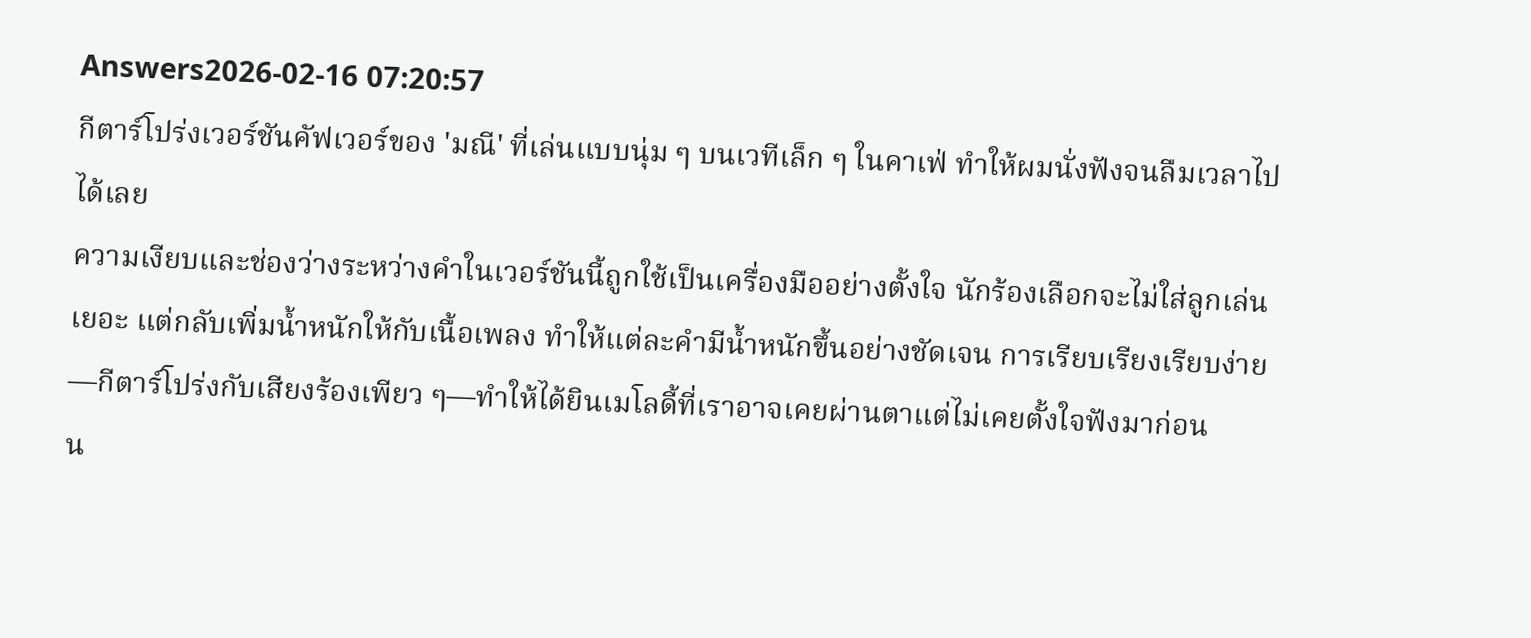Answers2026-02-16 07:20:57
กีตาร์โปร่งเวอร์ชันคัฟเวอร์ของ 'มณี' ที่เล่นแบบนุ่ม ๆ บนเวทีเล็ก ๆ ในคาเฟ่ ทำให้ผมนั่งฟังจนลืมเวลาไปได้เลย
ความเงียบและช่องว่างระหว่างคำในเวอร์ชันนี้ถูกใช้เป็นเครื่องมืออย่างตั้งใจ นักร้องเลือกจะไม่ใส่ลูกเล่นเยอะ แต่กลับเพิ่มน้ำหนักให้กับเนื้อเพลง ทำให้แต่ละคำมีน้ำหนักขึ้นอย่างชัดเจน การเรียบเรียงเรียบง่าย—กีตาร์โปร่งกับเสียงร้องเพียว ๆ—ทำให้ได้ยินเมโลดี้ที่เราอาจเคยผ่านตาแต่ไม่เคยตั้งใจฟังมาก่อน
น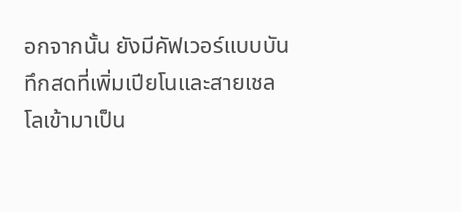อกจากนั้น ยังมีคัฟเวอร์แบบบันทึกสดที่เพิ่มเปียโนและสายเชลโลเข้ามาเป็น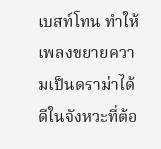เบสท์โทน ทำให้เพลงขยายความเป็นดราม่าได้ดีในจังหวะที่ต้อ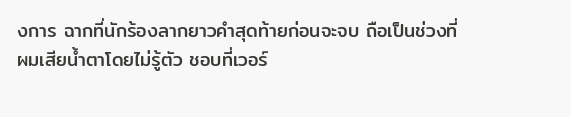งการ ฉากที่นักร้องลากยาวคำสุดท้ายก่อนจะจบ ถือเป็นช่วงที่ผมเสียน้ำตาโดยไม่รู้ตัว ชอบที่เวอร์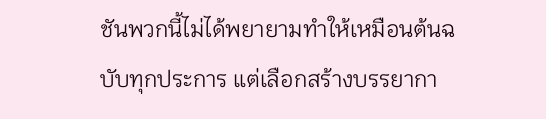ชันพวกนี้ไม่ได้พยายามทำให้เหมือนต้นฉบับทุกประการ แต่เลือกสร้างบรรยากา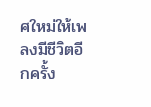ศใหม่ให้เพลงมีชีวิตอีกครั้ง